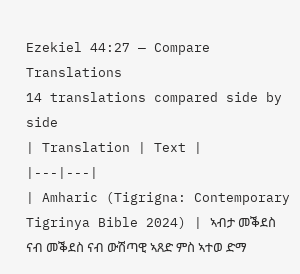Ezekiel 44:27 — Compare Translations
14 translations compared side by side
| Translation | Text |
|---|---|
| Amharic (Tigrigna: Contemporary Tigrinya Bible 2024) | ኣብታ መቕደስ ናብ መቕደስ ናብ ውሽጣዊ ኣጸድ ምስ ኣተወ ድማ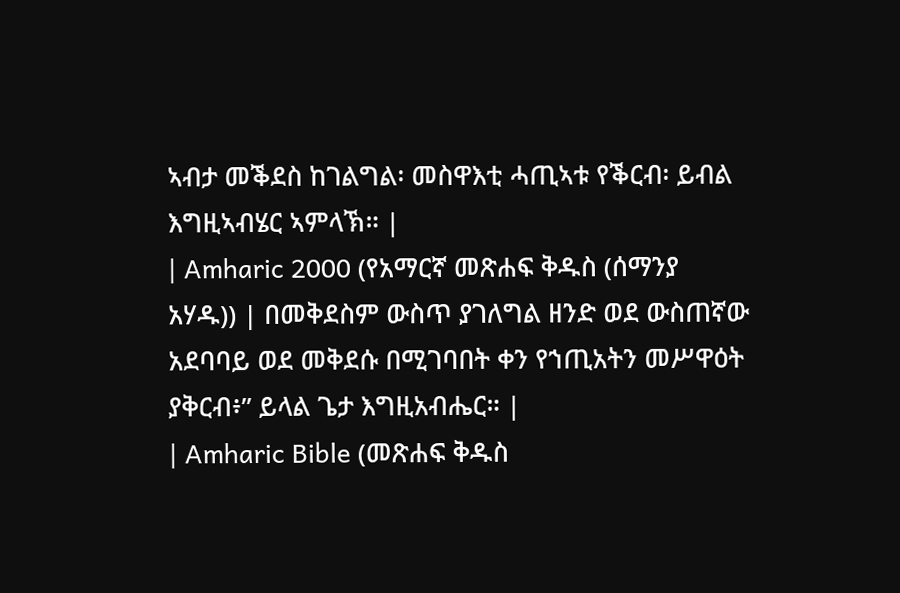ኣብታ መቕደስ ከገልግል፡ መስዋእቲ ሓጢኣቱ የቕርብ፡ ይብል እግዚኣብሄር ኣምላኽ። |
| Amharic 2000 (የአማርኛ መጽሐፍ ቅዱስ (ሰማንያ አሃዱ)) | በመቅደስም ውስጥ ያገለግል ዘንድ ወደ ውስጠኛው አደባባይ ወደ መቅደሱ በሚገባበት ቀን የኀጢአትን መሥዋዕት ያቅርብ፥” ይላል ጌታ እግዚአብሔር። |
| Amharic Bible (መጽሐፍ ቅዱስ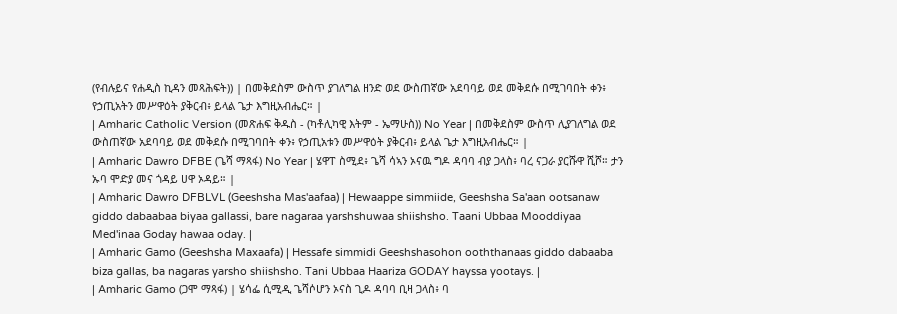(የብሉይና የሐዲስ ኪዳን መጻሕፍት)) | በመቅደስም ውስጥ ያገለግል ዘንድ ወደ ውስጠኛው አደባባይ ወደ መቅደሱ በሚገባበት ቀን፥ የኃጢአትን መሥዋዕት ያቅርብ፥ ይላል ጌታ እግዚአብሔር። |
| Amharic Catholic Version (መጽሐፍ ቅዱስ - (ካቶሊካዊ እትም - ኤማሁስ)) No Year | በመቅደስም ውስጥ ሊያገለግል ወደ ውስጠኛው አደባባይ ወደ መቅደሱ በሚገባበት ቀን፥ የኃጢአቱን መሥዋዕት ያቅርብ፥ ይላል ጌታ እግዚአብሔር። |
| Amharic Dawro DFBE (ጌሻ ማጻፋ) No Year | ሄዋፐ ስሚደ፥ ጌሻ ሳኣን ኦናዉ ግዶ ዳባባ ብያ ጋላስ፥ ባረ ናጋራ ያርሹዋ ሺሾ። ታን ኡባ ሞድያ መና ጎዳይ ሀዋ ኦዳይ። |
| Amharic Dawro DFBLVL (Geeshsha Mas'aafaa) | Hewaappe simmiide, Geeshsha Sa'aan ootsanaw giddo dabaabaa biyaa gallassi, bare nagaraa yarshshuwaa shiishsho. Taani Ubbaa Mooddiyaa Med'inaa Goday hawaa oday. |
| Amharic Gamo (Geeshsha Maxaafa) | Hessafe simmidi Geeshshasohon ooththanaas giddo dabaaba biza gallas, ba nagaras yarsho shiishsho. Tani Ubbaa Haariza GODAY hayssa yootays. |
| Amharic Gamo (ጋሞ ማጻፋ) | ሄሳፌ ሲሚዲ ጌሻሶሆን ኦናስ ጊዶ ዳባባ ቢዛ ጋላስ፥ ባ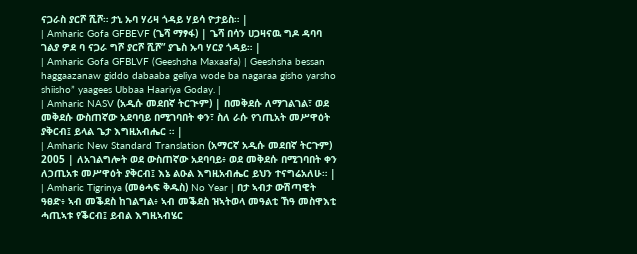ናጋራስ ያርሾ ሺሾ። ታኒ ኡባ ሃሪዛ ጎዳይ ሃይሳ ዮታይስ። |
| Amharic Gofa GFBEVF (ጌሻ ማፃፋ) | ጌሻ በሳን ሀጋዛናዉ ግዶ ዳባባ ገልያ ዎደ ባ ናጋራ ግሾ ያርሾ ሺሾ” ያጌስ ኡባ ሃርያ ጎዳይ። |
| Amharic Gofa GFBLVF (Geeshsha Maxaafa) | Geeshsha bessan haggaazanaw giddo dabaaba geliya wode ba nagaraa gisho yarsho shiisho” yaagees Ubbaa Haariya Goday. |
| Amharic NASV (አዲሱ መደበኛ ትርጒም) | በመቅደሱ ለማገልገል፣ ወደ መቅደሱ ውስጠኛው አደባባይ በሚገባበት ቀን፣ ስለ ራሱ የኀጢአት መሥዋዕት ያቅርብ፤ ይላል ጌታ እግዚአብሔር ። |
| Amharic New Standard Translation (አማርኛ አዲሱ መደበኛ ትርጉም) 2005 | ለአገልግሎት ወደ ውስጠኛው አደባባይ፥ ወደ መቅደሱ በሚገባበት ቀን ለኃጢአቱ መሥዋዕት ያቅርብ፤ እኔ ልዑል እግዚአብሔር ይህን ተናግሬአለሁ። |
| Amharic Tigrinya (መፅሓፍ ቅዱስ) No Year | በታ ኣብታ ውሽጣዊት ዓፀድ፥ ኣብ መቕደስ ከገልግል፥ ኣብ መቕደስ ዝኣትወላ መዓልቲ ኸዓ መስዋእቲ ሓጢኣቱ የቕርብ፤ ይብል እግዚኣብሄር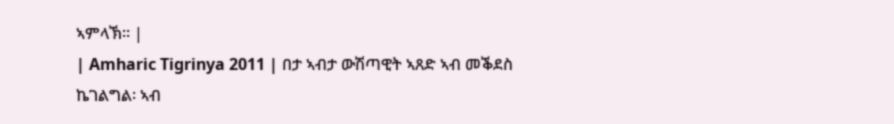ኣምላኽ። |
| Amharic Tigrinya 2011 | በታ ኣብታ ውሽጣዊት ኣጸድ ኣብ መቕደስ ኬገልግል፡ ኣብ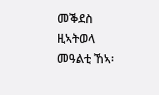መቕደስ ዚኣትወላ መዓልቲ ኸኣ፡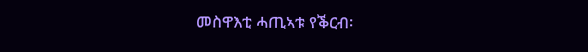መስዋእቲ ሓጢኣቱ የቕርብ፡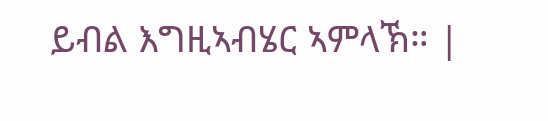ይብል እግዚኣብሄር ኣምላኽ። |